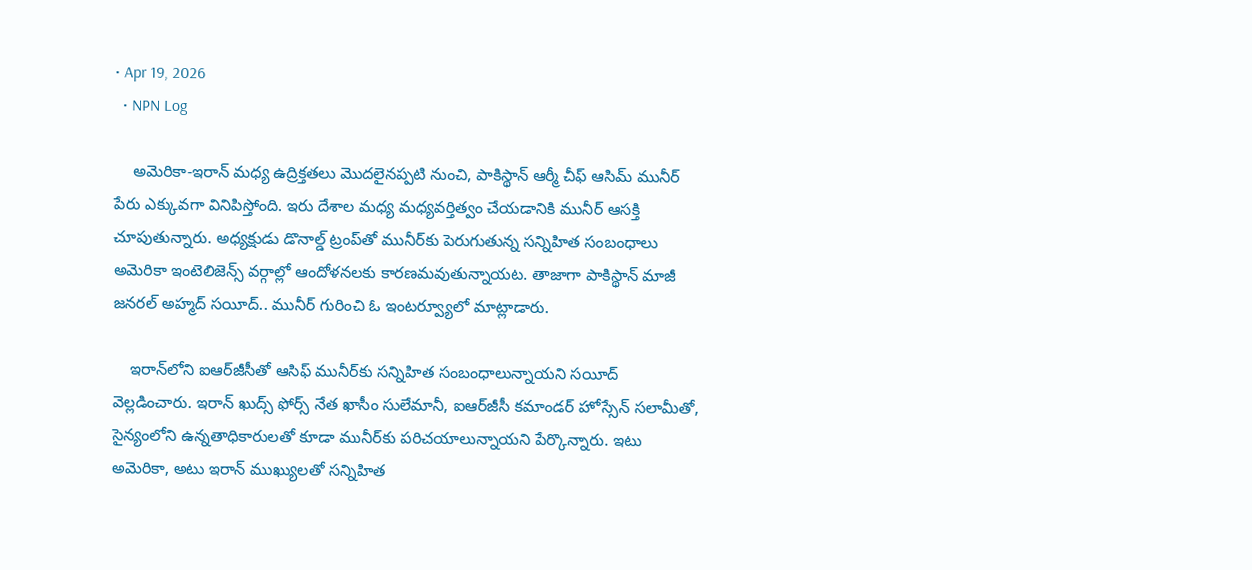• Apr 19, 2026
  • NPN Log

    అమెరికా-ఇరాన్ మధ్య ఉద్రిక్తతలు మొదలైనప్పటి నుంచి, పాకిస్థాన్ ఆర్మీ చీఫ్ ఆసిమ్ మునీర్ పేరు ఎక్కువగా వినిపిస్తోంది. ఇరు దేశాల మధ్య మధ్యవర్తిత్వం చేయడానికి మునీర్ ఆసక్తి చూపుతున్నారు. అధ్యక్షుడు డొనాల్డ్ ట్రంప్‌తో మునీర్‌కు పెరుగుతున్న సన్నిహిత సంబంధాలు అమెరికా ఇంటెలిజెన్స్ వర్గాల్లో ఆందోళనలకు కారణమవుతున్నాయట. తాజాగా పాకిస్థాన్ మాజీ జనరల్ అహ్మద్ సయీద్.. మునీర్ గురించి ఓ ఇంటర్వ్యూలో మాట్లాడారు.

    ఇరాన్‌లోని ఐఆర్‌జీసీతో ఆసిఫ్ మునీర్‌కు సన్నిహిత సంబంధాలున్నాయని సయీద్ వెల్లడించారు. ఇరాన్ ఖుద్స్ ఫోర్స్ నేత ఖాసీం సులేమానీ, ఐఆర్‌జీసీ కమాండర్ హోస్సేన్ సలామీతో, సైన్యంలోని ఉన్నతాధికారులతో కూడా మునీర్‌కు పరిచయాలున్నాయని పేర్కొన్నారు. ఇటు అమెరికా, అటు ఇరాన్ ముఖ్యులతో సన్నిహిత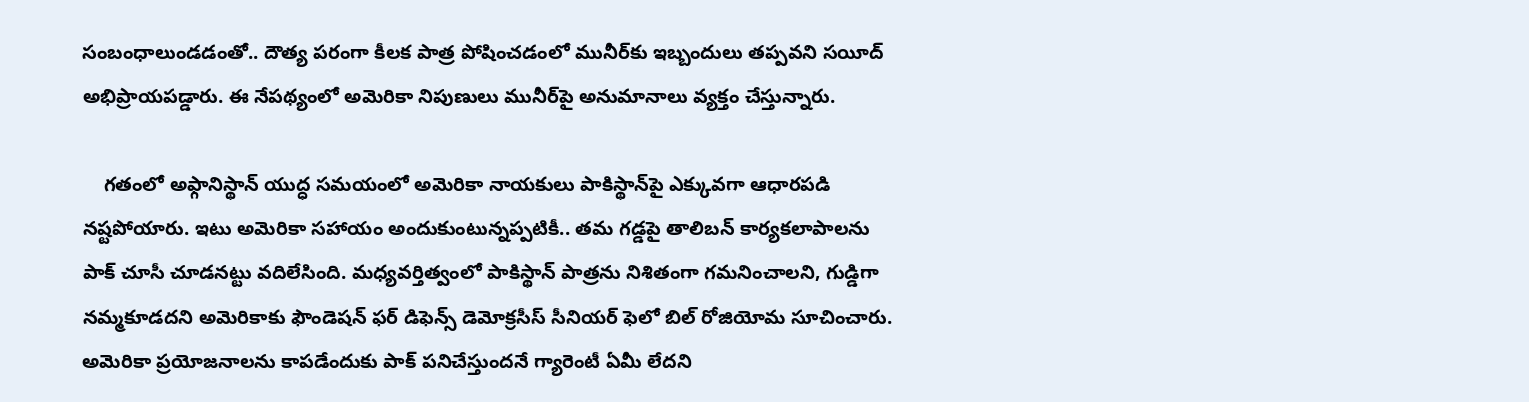సంబంధాలుండడంతో.. దౌత్య పరంగా కీలక పాత్ర పోషించడంలో మునీర్‌కు ఇబ్బందులు తప్పవని సయీద్ అభిప్రాయపడ్డారు. ఈ నేపథ్యంలో అమెరికా నిపుణులు మునీర్‌పై అనుమానాలు వ్యక్తం చేస్తున్నారు.

    గతంలో అఫ్గానిస్థాన్ యుద్ధ సమయంలో అమెరికా నాయకులు పాకిస్థాన్‌పై ఎక్కువగా ఆధారపడి నష్టపోయారు. ఇటు అమెరికా సహాయం అందుకుంటున్నప్పటికీ.. తమ గడ్డపై తాలిబన్ కార్యకలాపాలను పాక్ చూసీ చూడనట్టు వదిలేసింది. మధ్యవర్తిత్వంలో పాకిస్థాన్ పాత్రను నిశితంగా గమనించాలని, గుడ్డిగా నమ్మకూడదని అమెరికాకు ఫౌండెషన్ ఫర్ డిఫెన్స్ డెమోక్రసీస్ సీనియర్ ఫెలో బిల్ రోజియోమ సూచించారు. అమెరికా ప్రయోజనాలను కాపడేందుకు పాక్ పనిచేస్తుందనే గ్యారెంటీ ఏమీ లేదని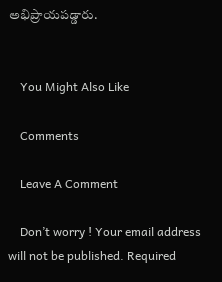అభిప్రాయపడ్డారు.


    You Might Also Like

    Comments

    Leave A Comment

    Don’t worry ! Your email address will not be published. Required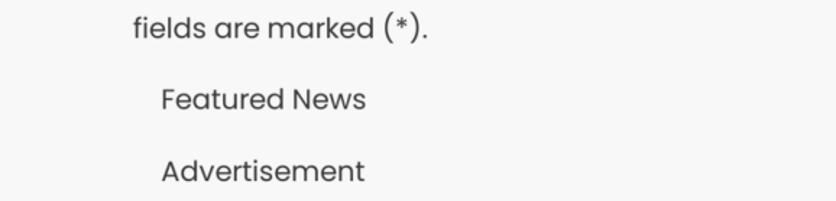fields are marked (*).

    Featured News

    Advertisement